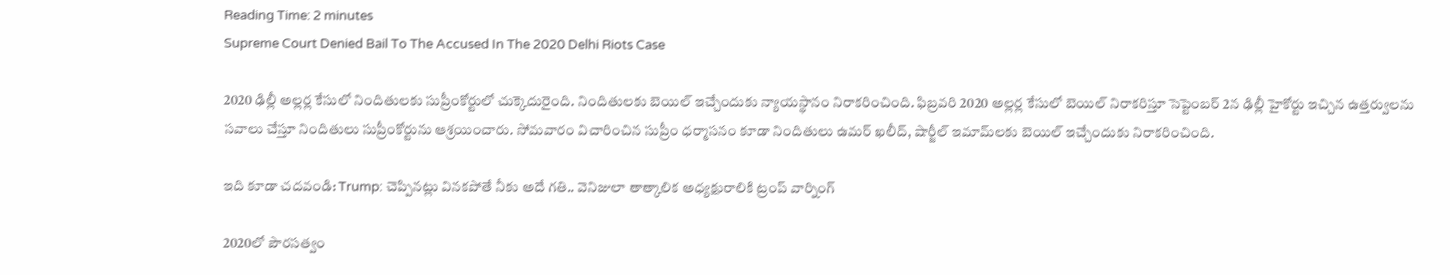Reading Time: 2 minutes
Supreme Court Denied Bail To The Accused In The 2020 Delhi Riots Case

2020 ఢిల్లీ అల్లర్ల కేసులో నిందితులకు సుప్రీంకోర్టులో చుక్కెదురైంది. నిందితులకు బెయిల్ ఇచ్చేందుకు న్యాయస్థానం నిరాకరించింది. ఫిబ్రవరి 2020 అల్లర్ల కేసులో బెయిల్ నిరాకరిస్తూ సెప్టెంబర్ 2న ఢిల్లీ హైకోర్టు ఇచ్చిన ఉత్తర్వులను సవాలు చేస్తూ నిందితులు సుప్రీంకోర్టును ఆశ్రయించారు. సోమవారం విచారించిన సుప్రీం ధర్మాసనం కూడా నిందితులు ఉమర్ ఖలీద్, షార్జీల్ ఇమామ్‌లకు బెయిల్ ఇచ్చేందుకు నిరాకరించింది.

ఇది కూడా చదవండి: Trump: చెప్పినట్లు వినకపోతే నీకు అదే గతి.. వెనిజులా తాత్కాలిక అధ్యక్షురాలికి ట్రంప్ వార్నింగ్

2020లో పౌరసత్వం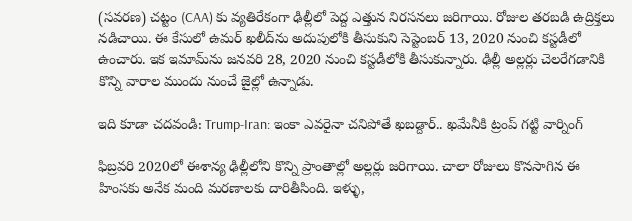(సవరణ) చట్టం (CAA) కు వ్యతిరేకంగా ఢిల్లీలో పెద్ద ఎత్తున నిరసనలు జరిగాయి. రోజుల తరబడి ఉద్రిక్తలు నడిచాయి. ఈ కేసులో ఉమర్ ఖలీద్‌ను అదుపులోకి తీసుకుని సెప్టెంబర్ 13, 2020 నుంచి కస్టడీలో ఉంచారు. ఇక ఇమామ్‌ను జనవరి 28, 2020 నుంచి కస్టడీలోకి తీసుకున్నారు. ఢిల్లీ అల్లర్లు చెలరేగడానికి కొన్ని వారాల ముందు నుంచే జైల్లో ఉన్నాడు.

ఇది కూడా చదవండి: Trump-Iran: ఇంకా ఎవరైనా చనిపోతే ఖబడ్దార్.. ఖమేనీకి ట్రంప్ గట్టి వార్నింగ్

ఫిబ్రవరి 2020లో ఈశాన్య ఢిల్లీలోని కొన్ని ప్రాంతాల్లో అల్లర్లు జరిగాయి. చాలా రోజులు కొనసాగిన ఈ హింసకు అనేక మంది మరణాలకు దారితీసింది. ఇళ్ళు,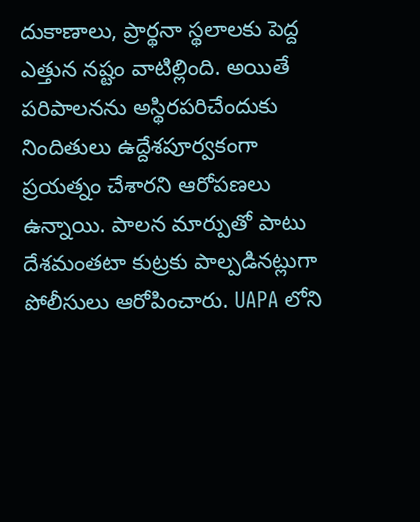దుకాణాలు, ప్రార్థనా స్థలాలకు పెద్ద ఎత్తున నష్టం వాటిల్లింది. అయితే పరిపాలనను అస్థిరపరిచేందుకు నిందితులు ఉద్దేశపూర్వకంగా ప్రయత్నం చేశారని ఆరోపణలు ఉన్నాయి. పాలన మార్పుతో పాటు దేశమంతటా కుట్రకు పాల్పడినట్లుగా పోలీసులు ఆరోపించారు. UAPA లోని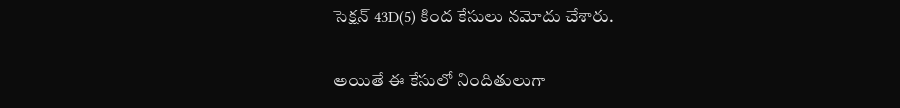సెక్షన్ 43D(5) కింద కేసులు నమోదు చేశారు.

అయితే ఈ కేసులో నిందితులుగా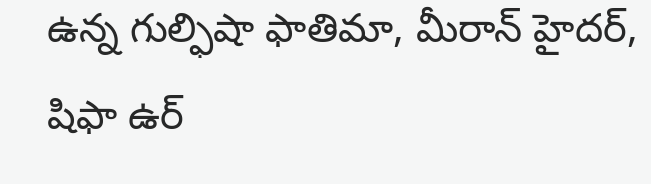ఉన్న గుల్ఫిషా ఫాతిమా, మీరాన్ హైదర్, షిఫా ఉర్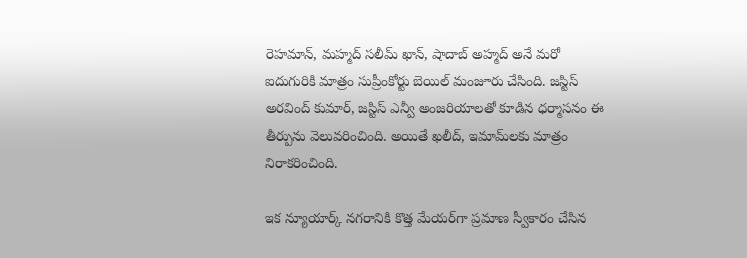రెహమాన్, మహ్మద్ సలీమ్ ఖాన్, షాదాబ్ అహ్మద్ అనే మరో ఐదుగురికి మాత్రం సుప్రీంకోర్టు బెయిల్ మంజూరు చేసింది. జస్టిస్ అరవింద్ కుమార్, జస్టిస్ ఎన్వీ అంజరియాలతో కూడిన ధర్మాసనం ఈ తీర్పును వెలువరించింది. అయితే ఖలీద్, ఇమామ్‌లకు మాత్రం నిరాకరించింది.

ఇక న్యూయార్క్ నగరానికి కొత్త మేయర్‌గా ప్రమాణ స్వీకారం చేసిన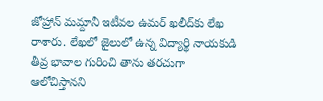జోహ్రాన్ మమ్దానీ ఇటీవల ఉమర్ ఖలీద్‌కు లేఖ రాశారు. లేఖలో జైలులో ఉన్న విద్యార్థి నాయకుడి తీవ్ర భావాల గురించి తాను తరచుగా ఆలోచిస్తానని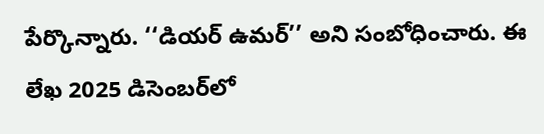పేర్కొన్నారు. ‘‘డియర్ ఉమర్’’ అని సంబోధించారు. ఈ లేఖ 2025 డిసెంబర్‌లో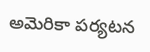అమెరికా పర్యటన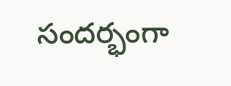సందర్భంగా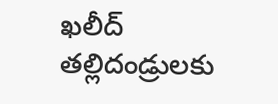ఖలీద్ తల్లిదండ్రులకు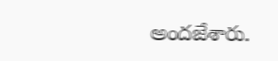అందజేశారు.